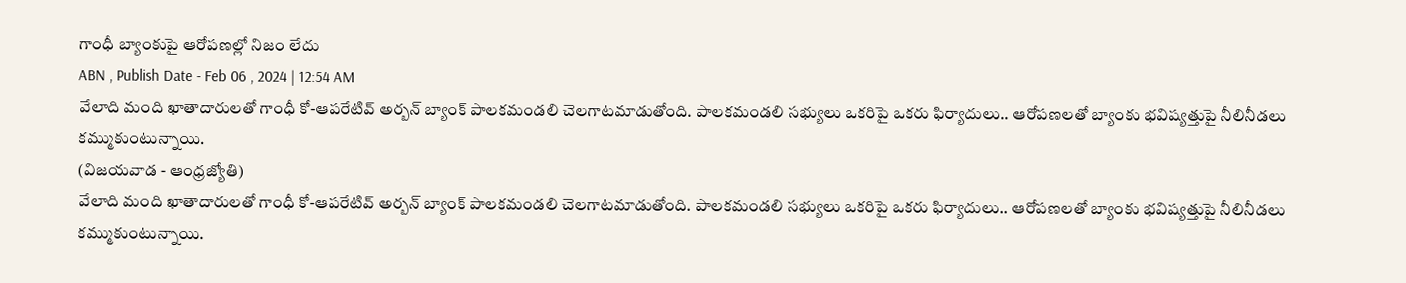గాంధీ బ్యాంకుపై ఆరోపణల్లో నిజం లేదు
ABN , Publish Date - Feb 06 , 2024 | 12:54 AM
వేలాది మంది ఖాతాదారులతో గాంధీ కో-ఆపరేటివ్ అర్బన్ బ్యాంక్ పాలకమండలి చెలగాటమాడుతోంది. పాలకమండలి సభ్యులు ఒకరిపై ఒకరు ఫిర్యాదులు.. ఆరోపణలతో బ్యాంకు భవిష్యత్తుపై నీలినీడలు కమ్ముకుంటున్నాయి.
(విజయవాడ - ఆంధ్రజ్యోతి)
వేలాది మంది ఖాతాదారులతో గాంధీ కో-ఆపరేటివ్ అర్బన్ బ్యాంక్ పాలకమండలి చెలగాటమాడుతోంది. పాలకమండలి సభ్యులు ఒకరిపై ఒకరు ఫిర్యాదులు.. ఆరోపణలతో బ్యాంకు భవిష్యత్తుపై నీలినీడలు కమ్ముకుంటున్నాయి.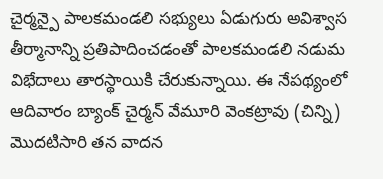చైర్మన్పై పాలకమండలి సభ్యులు ఏడుగురు అవిశ్వాస తీర్మానాన్ని ప్రతిపాదించడంతో పాలకమండలి నడుమ విభేదాలు తారస్థాయికి చేరుకున్నాయి. ఈ నేపథ్యంలో ఆదివారం బ్యాంక్ చైర్మన్ వేమూరి వెంకట్రావు (చిన్ని) మొదటిసారి తన వాదన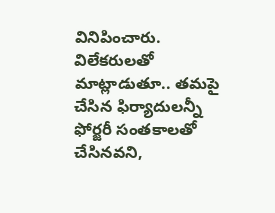వినిపించారు. విలేకరులతో మాట్లాడుతూ.. తమపై చేసిన ఫిర్యాదులన్నీ ఫోర్జరీ సంతకాలతో చేసినవని,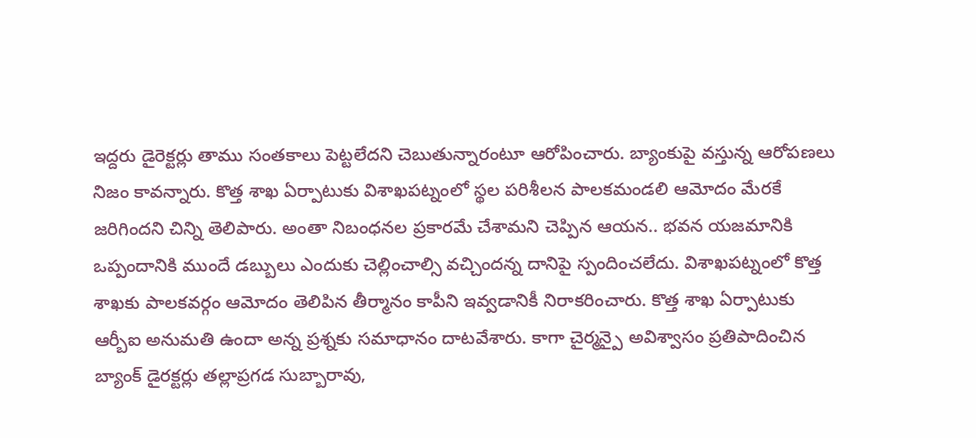ఇద్దరు డైరెక్టర్లు తాము సంతకాలు పెట్టలేదని చెబుతున్నారంటూ ఆరోపించారు. బ్యాంకుపై వస్తున్న ఆరోపణలు నిజం కావన్నారు. కొత్త శాఖ ఏర్పాటుకు విశాఖపట్నంలో స్థల పరిశీలన పాలకమండలి ఆమోదం మేరకే జరిగిందని చిన్ని తెలిపారు. అంతా నిబంధనల ప్రకారమే చేశామని చెప్పిన ఆయన.. భవన యజమానికి ఒప్పందానికి ముందే డబ్బులు ఎందుకు చెల్లించాల్సి వచ్చిందన్న దానిపై స్పందించలేదు. విశాఖపట్నంలో కొత్త శాఖకు పాలకవర్గం ఆమోదం తెలిపిన తీర్మానం కాపీని ఇవ్వడానికీ నిరాకరించారు. కొత్త శాఖ ఏర్పాటుకు ఆర్బీఐ అనుమతి ఉందా అన్న ప్రశ్నకు సమాధానం దాటవేశారు. కాగా చైర్మన్పై అవిశ్వాసం ప్రతిపాదించిన బ్యాంక్ డైరక్టర్లు తల్లాప్రగడ సుబ్బారావు,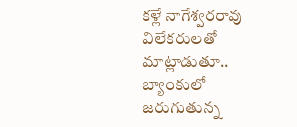కళ్లే నాగేశ్వరరావు విలేకరులతో మాట్లాడుతూ.. బ్యాంకులో జరుగుతున్న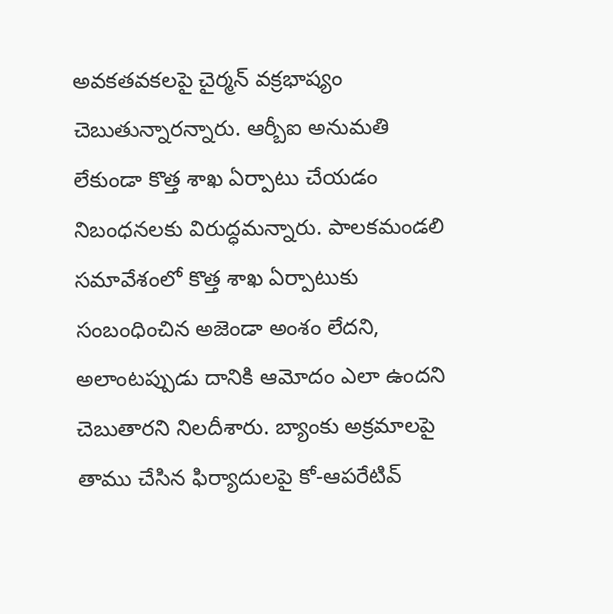అవకతవకలపై చైర్మన్ వక్రభాష్యం చెబుతున్నారన్నారు. ఆర్బీఐ అనుమతి లేకుండా కొత్త శాఖ ఏర్పాటు చేయడం నిబంధనలకు విరుద్ధమన్నారు. పాలకమండలి సమావేశంలో కొత్త శాఖ ఏర్పాటుకు సంబంధించిన అజెండా అంశం లేదని, అలాంటప్పుడు దానికి ఆమోదం ఎలా ఉందని చెబుతారని నిలదీశారు. బ్యాంకు అక్రమాలపై తాము చేసిన ఫిర్యాదులపై కో-ఆపరేటివ్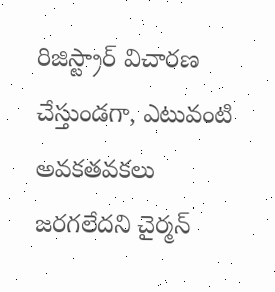రిజిస్ట్రార్ విచారణ చేస్తుండగా, ఎటువంటి అవకతవకలు జరగలేదని చైర్మన్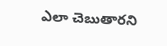ఎలా చెబుతారని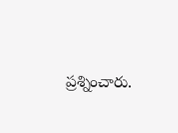ప్రశ్నించారు.